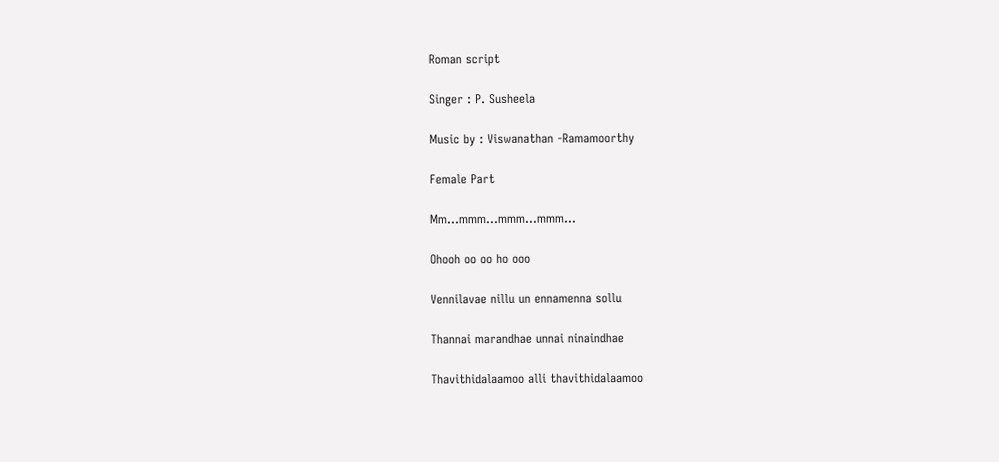Roman script

Singer : P. Susheela

Music by : Viswanathan -Ramamoorthy

Female Part

Mm…mmm…mmm…mmm…

Ohooh oo oo ho ooo

Vennilavae nillu un ennamenna sollu

Thannai marandhae unnai ninaindhae

Thavithidalaamoo alli thavithidalaamoo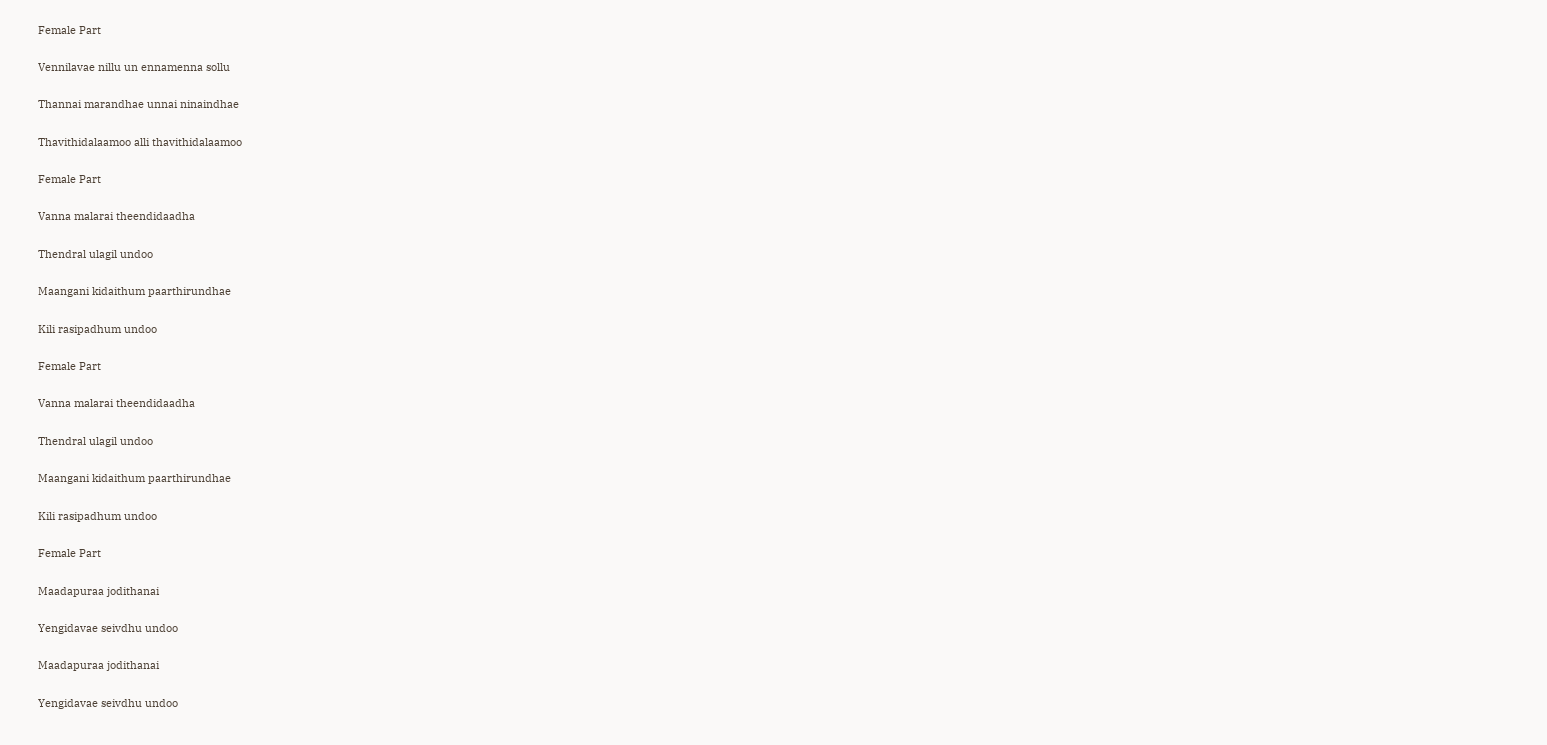Female Part

Vennilavae nillu un ennamenna sollu

Thannai marandhae unnai ninaindhae

Thavithidalaamoo alli thavithidalaamoo

Female Part

Vanna malarai theendidaadha

Thendral ulagil undoo

Maangani kidaithum paarthirundhae

Kili rasipadhum undoo

Female Part

Vanna malarai theendidaadha

Thendral ulagil undoo

Maangani kidaithum paarthirundhae

Kili rasipadhum undoo

Female Part

Maadapuraa jodithanai

Yengidavae seivdhu undoo

Maadapuraa jodithanai

Yengidavae seivdhu undoo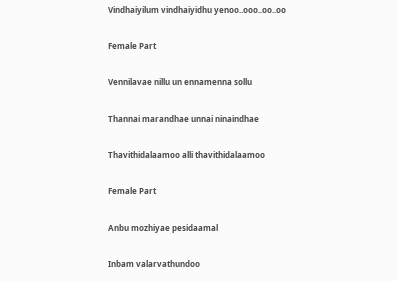Vindhaiyilum vindhaiyidhu yenoo..ooo..oo..oo

Female Part

Vennilavae nillu un ennamenna sollu

Thannai marandhae unnai ninaindhae

Thavithidalaamoo alli thavithidalaamoo

Female Part

Anbu mozhiyae pesidaamal

Inbam valarvathundoo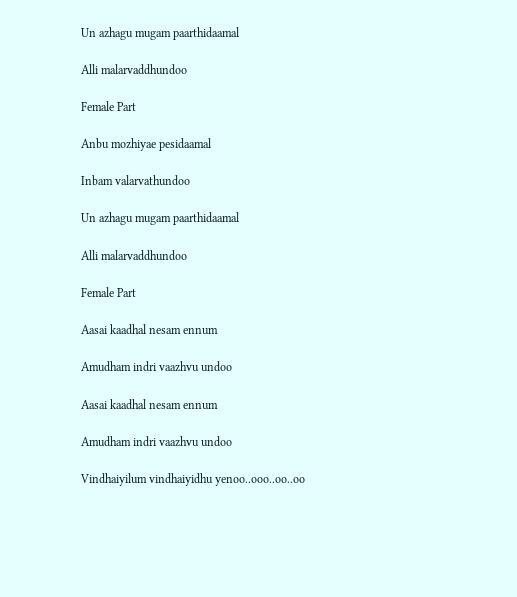Un azhagu mugam paarthidaamal

Alli malarvaddhundoo

Female Part

Anbu mozhiyae pesidaamal

Inbam valarvathundoo

Un azhagu mugam paarthidaamal

Alli malarvaddhundoo

Female Part

Aasai kaadhal nesam ennum

Amudham indri vaazhvu undoo

Aasai kaadhal nesam ennum

Amudham indri vaazhvu undoo

Vindhaiyilum vindhaiyidhu yenoo..ooo..oo..oo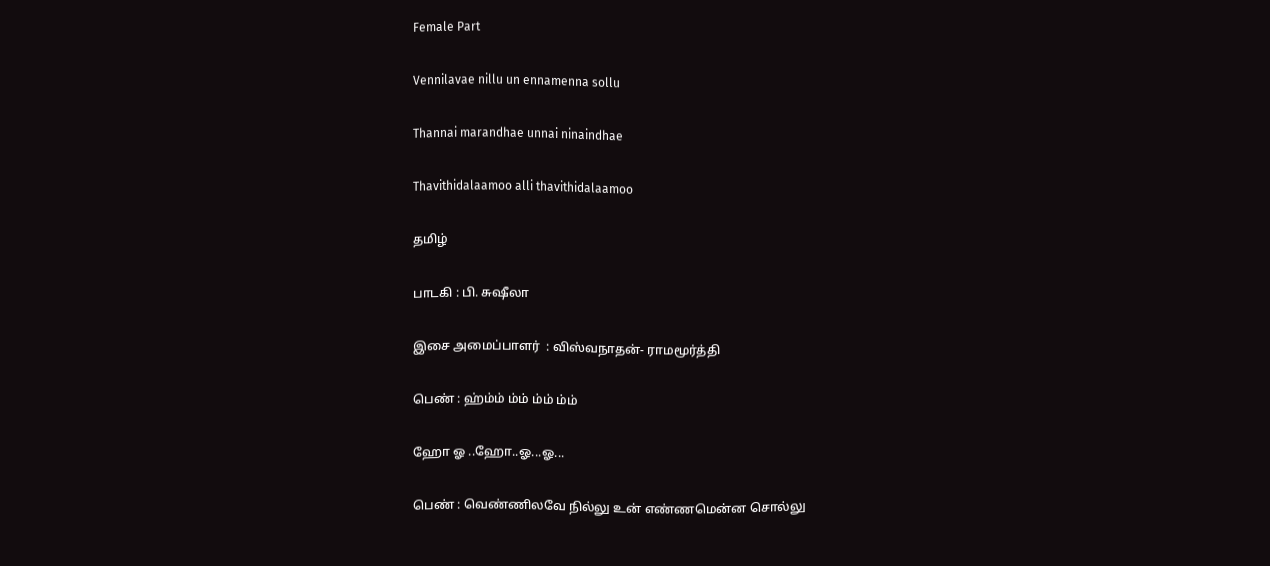Female Part

Vennilavae nillu un ennamenna sollu

Thannai marandhae unnai ninaindhae

Thavithidalaamoo alli thavithidalaamoo

தமிழ்

பாடகி : பி. சுஷீலா

இசை அமைப்பாளர்  : விஸ்வநாதன்- ராமமூர்த்தி

பெண் : ஹ்ம்ம் ம்ம் ம்ம் ம்ம்

ஹோ ஓ ..ஹோ..ஓ...ஓ...

பெண் : வெண்ணிலவே நில்லு உன் எண்ணமென்ன சொல்லு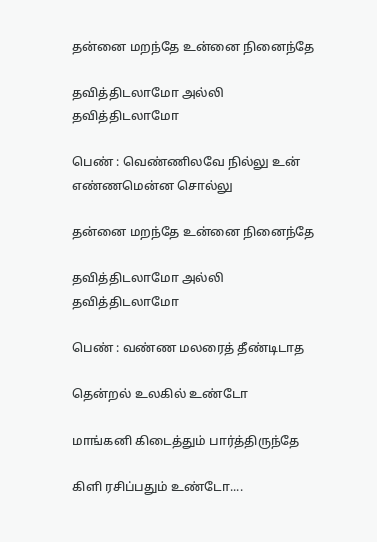தன்னை மறந்தே உன்னை நினைந்தே

தவித்திடலாமோ அல்லி தவித்திடலாமோ

பெண் : வெண்ணிலவே நில்லு உன் எண்ணமென்ன சொல்லு

தன்னை மறந்தே உன்னை நினைந்தே

தவித்திடலாமோ அல்லி தவித்திடலாமோ

பெண் : வண்ண மலரைத் தீண்டிடாத

தென்றல் உலகில் உண்டோ

மாங்கனி கிடைத்தும் பார்த்திருந்தே

கிளி ரசிப்பதும் உண்டோ....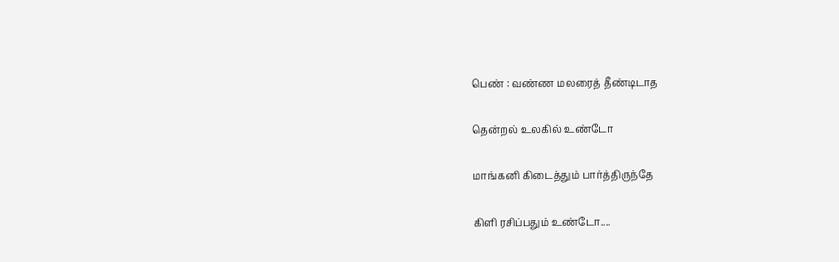பெண் : வண்ண மலரைத் தீண்டிடாத

தென்றல் உலகில் உண்டோ

மாங்கனி கிடைத்தும் பார்த்திருந்தே

கிளி ரசிப்பதும் உண்டோ....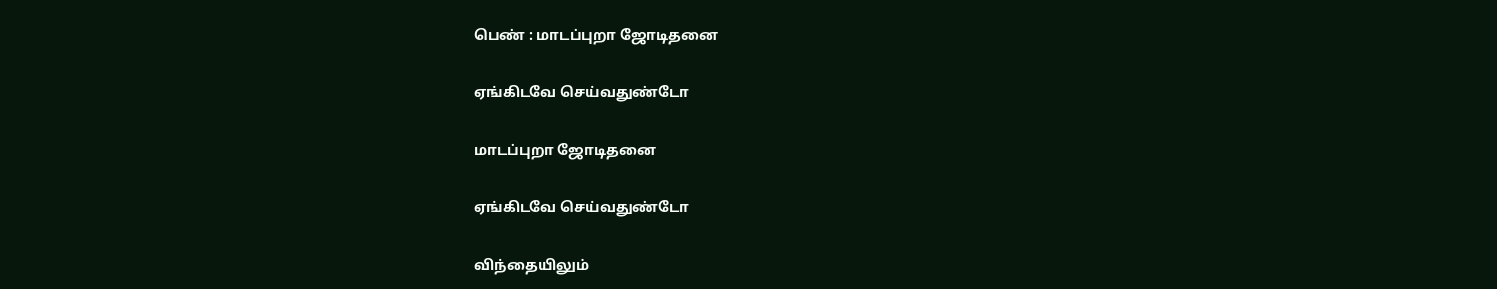பெண் : மாடப்புறா ஜோடிதனை

ஏங்கிடவே செய்வதுண்டோ

மாடப்புறா ஜோடிதனை

ஏங்கிடவே செய்வதுண்டோ

விந்தையிலும்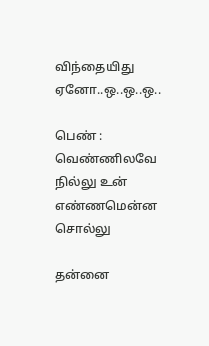விந்தையிது ஏனோ..ஒ..ஒ..ஒ..

பெண் : வெண்ணிலவே நில்லு உன் எண்ணமென்ன சொல்லு

தன்னை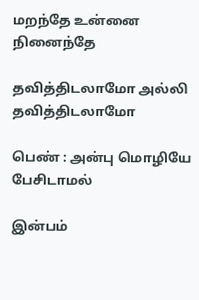மறந்தே உன்னை நினைந்தே

தவித்திடலாமோ அல்லி தவித்திடலாமோ

பெண் : அன்பு மொழியே பேசிடாமல்

இன்பம்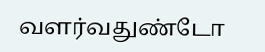வளர்வதுண்டோ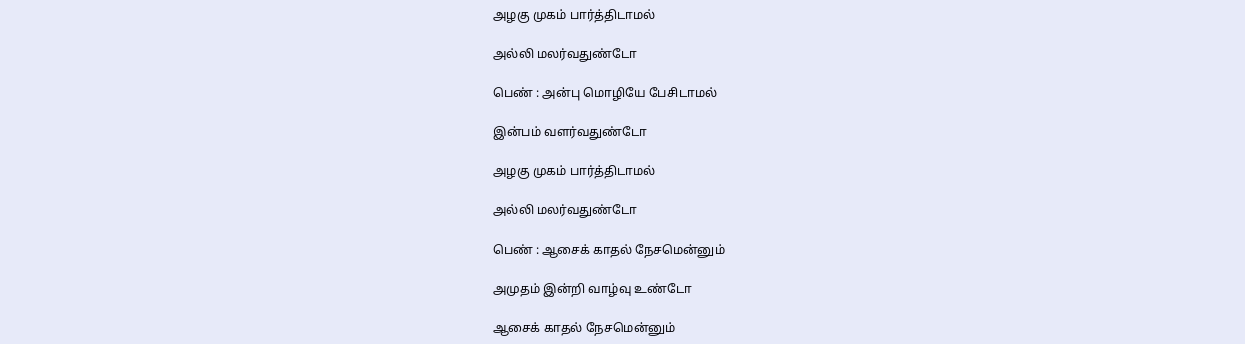அழகு முகம் பார்த்திடாமல்

அல்லி மலர்வதுண்டோ

பெண் : அன்பு மொழியே பேசிடாமல்

இன்பம் வளர்வதுண்டோ

அழகு முகம் பார்த்திடாமல்

அல்லி மலர்வதுண்டோ

பெண் : ஆசைக் காதல் நேசமென்னும்

அமுதம் இன்றி வாழ்வு உண்டோ

ஆசைக் காதல் நேசமென்னும்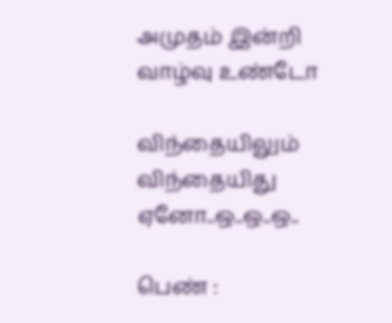அமுதம் இன்றி வாழ்வு உண்டோ

விந்தையிலும் விந்தையிது ஏனோ..ஒ..ஒ..ஒ..

பெண் :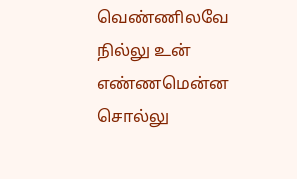வெண்ணிலவே நில்லு உன் எண்ணமென்ன சொல்லு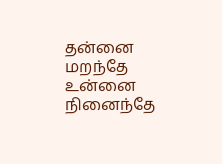தன்னை மறந்தே உன்னை நினைந்தே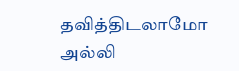தவித்திடலாமோ அல்லி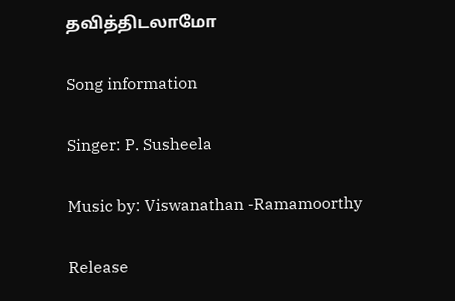தவித்திடலாமோ

Song information

Singer: P. Susheela

Music by: Viswanathan -Ramamoorthy

Release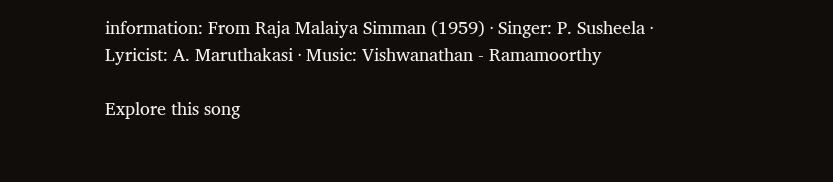information: From Raja Malaiya Simman (1959) · Singer: P. Susheela · Lyricist: A. Maruthakasi · Music: Vishwanathan - Ramamoorthy

Explore this song